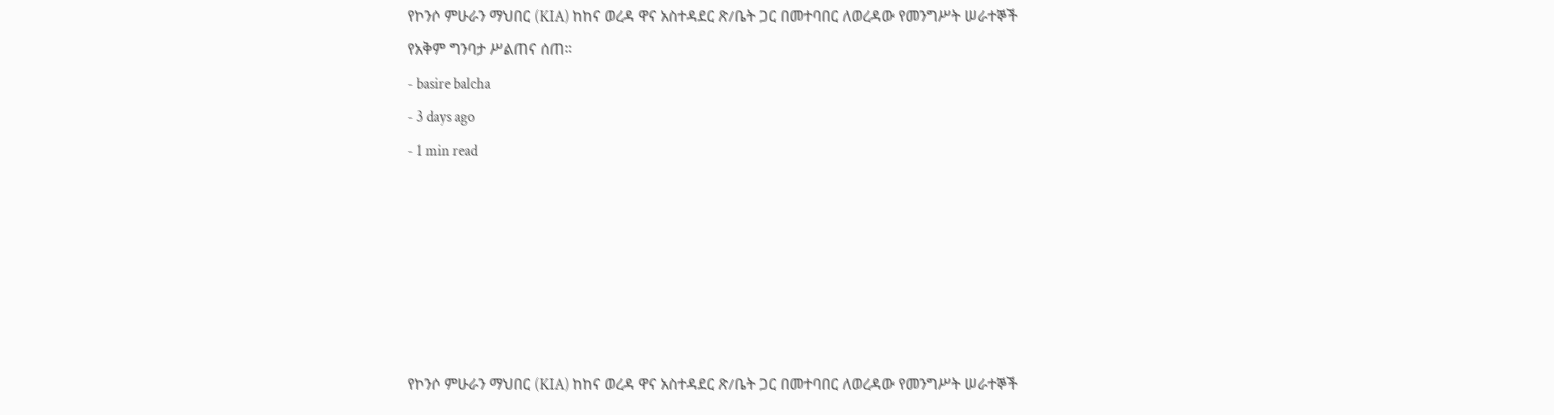የኮንሶ ምሁራን ማህበር (KIA) ከከና ወረዳ ዋና አስተዳደር ጽ/ቤት ጋር በመተባበር ለወረዳው የመንግሥት ሠራተኞች የአቅም ግንባታ ሥልጠና ሰጠ።
- basire balcha
- 3 days ago
- 1 min read






የኮንሶ ምሁራን ማህበር (KIA) ከከና ወረዳ ዋና አስተዳደር ጽ/ቤት ጋር በመተባበር ለወረዳው የመንግሥት ሠራተኞች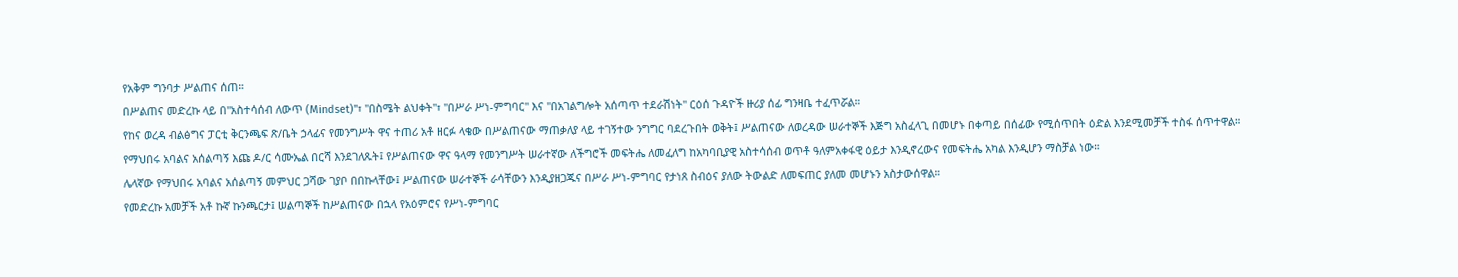የአቅም ግንባታ ሥልጠና ሰጠ።
በሥልጠና መድረኩ ላይ በ"አስተሳሰብ ለውጥ (Mindset)"፣ "በስሜት ልህቀት"፣ "በሥራ ሥነ-ምግባር" እና "በአገልግሎት አሰጣጥ ተደራሽነት" ርዕሰ ጉዳዮች ዙሪያ ሰፊ ግንዛቤ ተፈጥሯል።
የከና ወረዳ ብልፅግና ፓርቲ ቅርንጫፍ ጽ/ቤት ኃላፊና የመንግሥት ዋና ተጠሪ አቶ ዘርፉ ላቄው በሥልጠናው ማጠቃለያ ላይ ተገኝተው ንግግር ባደረጉበት ወቅት፤ ሥልጠናው ለወረዳው ሠራተኞች እጅግ አስፈላጊ በመሆኑ በቀጣይ በሰፊው የሚሰጥበት ዕድል እንደሚመቻች ተስፋ ሰጥተዋል።
የማህበሩ አባልና አሰልጣኝ እጩ ዶ/ር ሳሙኤል በርሻ እንደገለጹት፤ የሥልጠናው ዋና ዓላማ የመንግሥት ሠራተኛው ለችግሮች መፍትሔ ለመፈለግ ከአካባቢያዊ አስተሳሰብ ወጥቶ ዓለምአቀፋዊ ዕይታ እንዲኖረውና የመፍትሔ አካል እንዲሆን ማስቻል ነው።
ሌላኛው የማህበሩ አባልና አሰልጣኝ መምህር ጋሻው ገያቦ በበኩላቸው፤ ሥልጠናው ሠራተኞች ራሳቸውን እንዲያዘጋጁና በሥራ ሥነ-ምግባር የታነጸ ስብዕና ያለው ትውልድ ለመፍጠር ያለመ መሆኑን አስታውሰዋል።
የመድረኩ አመቻች አቶ ኩኛ ኩንጫርታ፤ ሠልጣኞች ከሥልጠናው በኋላ የአዕምሮና የሥነ-ምግባር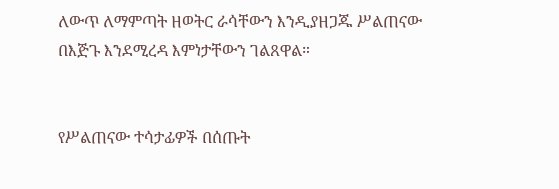ለውጥ ለማምጣት ዘወትር ራሳቸውን እንዲያዘጋጁ ሥልጠናው በእጅጉ እንደሚረዳ እምነታቸውን ገልጸዋል።


የሥልጠናው ተሳታፊዎች በሰጡት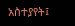አስተያየት፤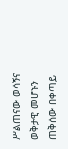ሥልጠናው ወሳኝና ወቅታዊ መሆኑን ጠቅሰው በቀጣይ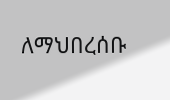ለማህበረሰቡ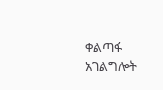ቀልጣፋ አገልግሎት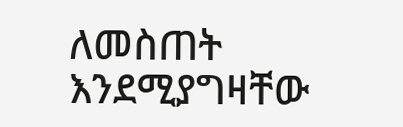ለመስጠት እንደሚያግዛቸው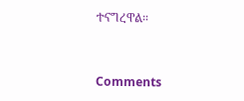ተናግረዋል።


Comments